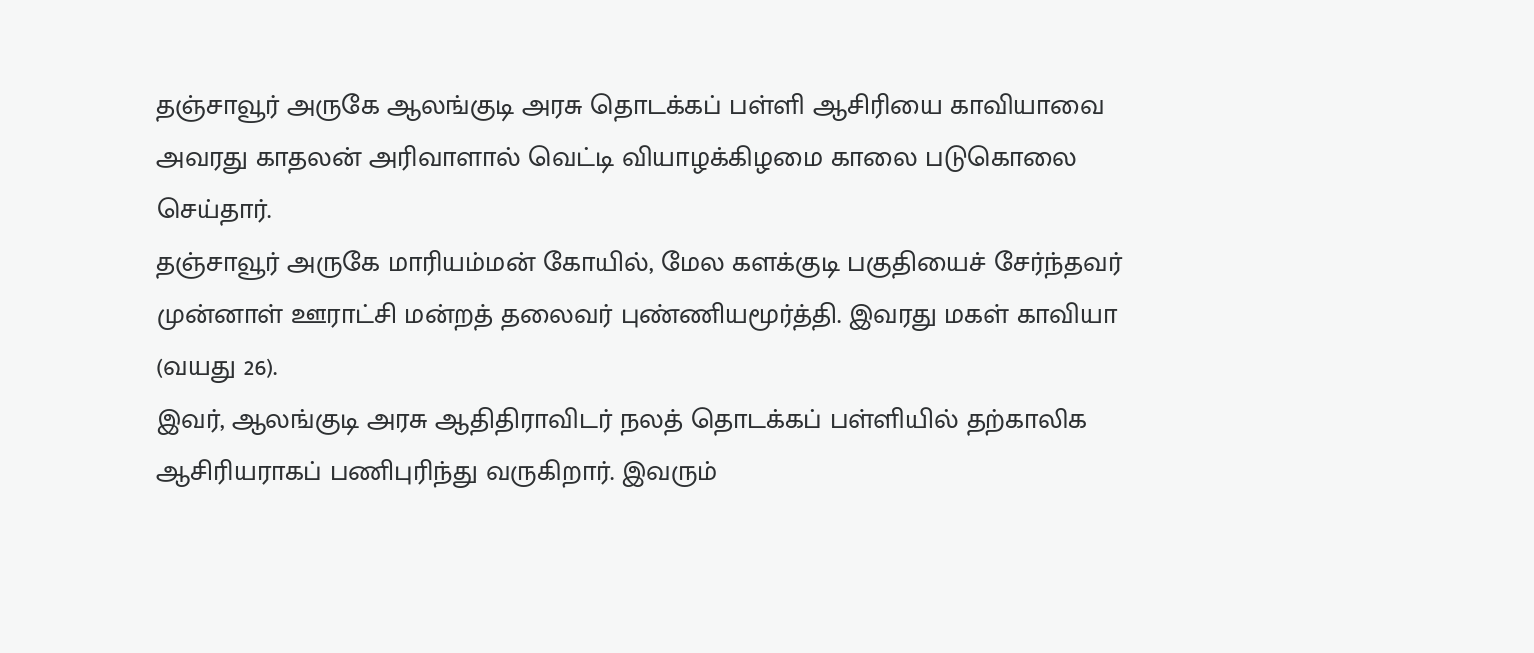தஞ்சாவூர் அருகே ஆலங்குடி அரசு தொடக்கப் பள்ளி ஆசிரியை காவியாவை அவரது காதலன் அரிவாளால் வெட்டி வியாழக்கிழமை காலை படுகொலை செய்தார்.
தஞ்சாவூர் அருகே மாரியம்மன் கோயில், மேல களக்குடி பகுதியைச் சேர்ந்தவர் முன்னாள் ஊராட்சி மன்றத் தலைவர் புண்ணியமூர்த்தி. இவரது மகள் காவியா (வயது 26).
இவர், ஆலங்குடி அரசு ஆதிதிராவிடர் நலத் தொடக்கப் பள்ளியில் தற்காலிக ஆசிரியராகப் பணிபுரிந்து வருகிறார். இவரும்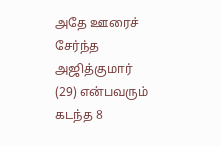அதே ஊரைச் சேர்ந்த அஜித்குமார் (29) என்பவரும் கடந்த 8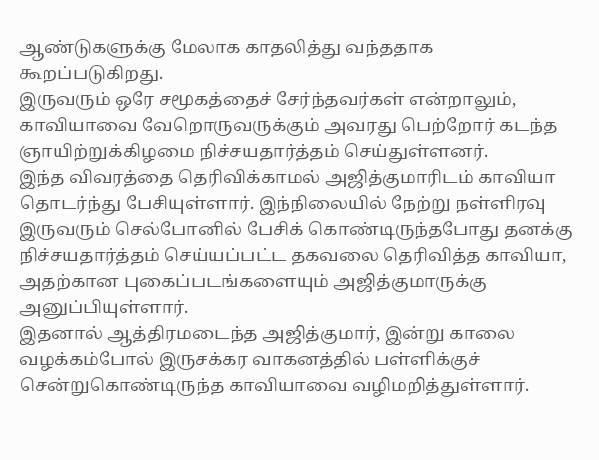ஆண்டுகளுக்கு மேலாக காதலித்து வந்ததாக கூறப்படுகிறது.
இருவரும் ஒரே சமூகத்தைச் சேர்ந்தவர்கள் என்றாலும், காவியாவை வேறொருவருக்கும் அவரது பெற்றோர் கடந்த ஞாயிற்றுக்கிழமை நிச்சயதார்த்தம் செய்துள்ளனர்.
இந்த விவரத்தை தெரிவிக்காமல் அஜித்குமாரிடம் காவியா தொடர்ந்து பேசியுள்ளார். இந்நிலையில் நேற்று நள்ளிரவு இருவரும் செல்போனில் பேசிக் கொண்டிருந்தபோது தனக்கு நிச்சயதார்த்தம் செய்யப்பட்ட தகவலை தெரிவித்த காவியா, அதற்கான புகைப்படங்களையும் அஜித்குமாருக்கு அனுப்பியுள்ளார்.
இதனால் ஆத்திரமடைந்த அஜித்குமார், இன்று காலை வழக்கம்போல் இருசக்கர வாகனத்தில் பள்ளிக்குச் சென்றுகொண்டிருந்த காவியாவை வழிமறித்துள்ளார்.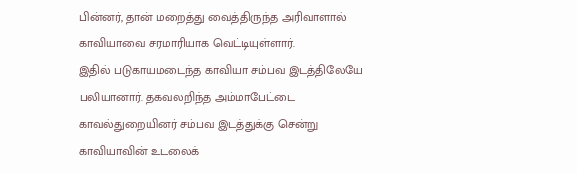பின்னர், தான் மறைத்து வைத்திருந்த அரிவாளால் காவியாவை சரமாரியாக வெட்டியுள்ளார்.
இதில் படுகாயமடைந்த காவியா சம்பவ இடத்திலேயே பலியானார். தகவலறிந்த அம்மாபேட்டை காவல்துறையினர் சம்பவ இடத்துக்கு சென்று காவியாவின் உடலைக்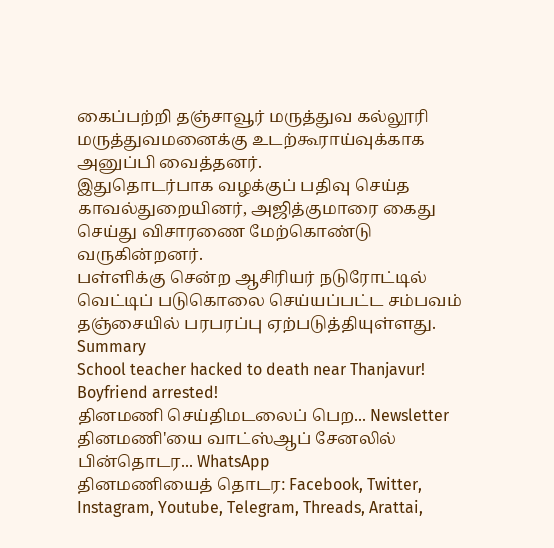கைப்பற்றி தஞ்சாவூர் மருத்துவ கல்லூரி மருத்துவமனைக்கு உடற்கூராய்வுக்காக அனுப்பி வைத்தனர்.
இதுதொடர்பாக வழக்குப் பதிவு செய்த காவல்துறையினர், அஜித்குமாரை கைது செய்து விசாரணை மேற்கொண்டு வருகின்றனர்.
பள்ளிக்கு சென்ற ஆசிரியர் நடுரோட்டில் வெட்டிப் படுகொலை செய்யப்பட்ட சம்பவம் தஞ்சையில் பரபரப்பு ஏற்படுத்தியுள்ளது.
Summary
School teacher hacked to death near Thanjavur! Boyfriend arrested!
தினமணி செய்திமடலைப் பெற... Newsletter
தினமணி'யை வாட்ஸ்ஆப் சேனலில் பின்தொடர... WhatsApp
தினமணியைத் தொடர: Facebook, Twitter, Instagram, Youtube, Telegram, Threads, Arattai,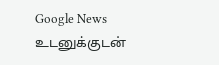Google News
உடனுக்குடன்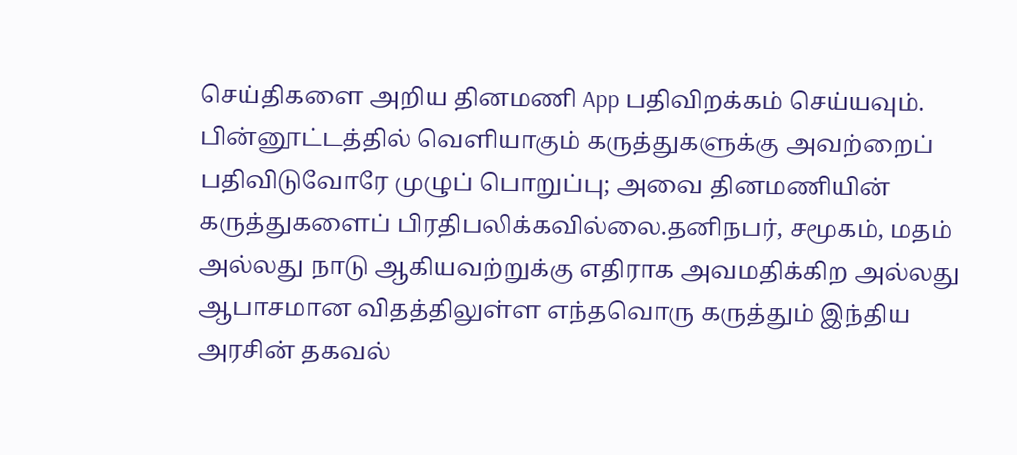செய்திகளை அறிய தினமணி App பதிவிறக்கம் செய்யவும்.
பின்னூட்டத்தில் வெளியாகும் கருத்துகளுக்கு அவற்றைப் பதிவிடுவோரே முழுப் பொறுப்பு; அவை தினமணியின் கருத்துகளைப் பிரதிபலிக்கவில்லை.தனிநபர், சமூகம், மதம் அல்லது நாடு ஆகியவற்றுக்கு எதிராக அவமதிக்கிற அல்லது ஆபாசமான விதத்திலுள்ள எந்தவொரு கருத்தும் இந்திய அரசின் தகவல்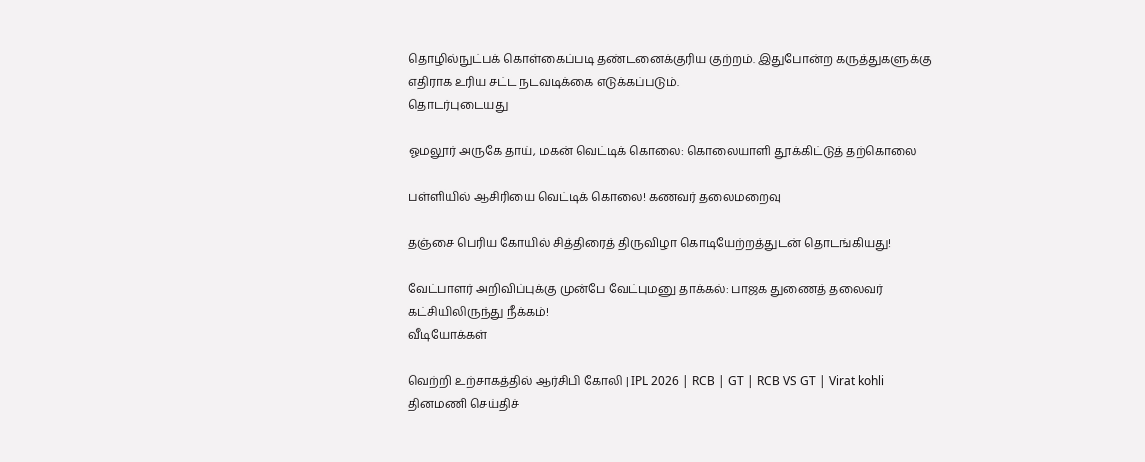தொழில்நுட்பக் கொள்கைப்படி தண்டனைக்குரிய குற்றம். இதுபோன்ற கருத்துகளுக்கு எதிராக உரிய சட்ட நடவடிக்கை எடுக்கப்படும்.
தொடர்புடையது

ஓமலூர் அருகே தாய், மகன் வெட்டிக் கொலை: கொலையாளி தூக்கிட்டுத் தற்கொலை

பள்ளியில் ஆசிரியை வெட்டிக் கொலை! கணவர் தலைமறைவு

தஞ்சை பெரிய கோயில் சித்திரைத் திருவிழா கொடியேற்றத்துடன் தொடங்கியது!

வேட்பாளர் அறிவிப்புக்கு முன்பே வேட்புமனு தாக்கல்: பாஜக துணைத் தலைவர் கட்சியிலிருந்து நீக்கம்!
வீடியோக்கள்

வெற்றி உற்சாகத்தில் ஆர்சிபி கோலி | IPL 2026 | RCB | GT | RCB VS GT | Virat kohli
தினமணி செய்திச்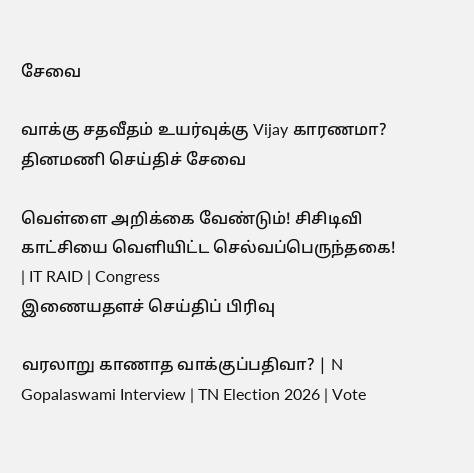சேவை

வாக்கு சதவீதம் உயர்வுக்கு Vijay காரணமா?
தினமணி செய்திச் சேவை

வெள்ளை அறிக்கை வேண்டும்! சிசிடிவி காட்சியை வெளியிட்ட செல்வப்பெருந்தகை! | IT RAID | Congress
இணையதளச் செய்திப் பிரிவு

வரலாறு காணாத வாக்குப்பதிவா? | N Gopalaswami Interview | TN Election 2026 | Vote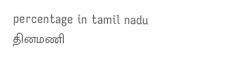percentage in tamil nadu
தினமணி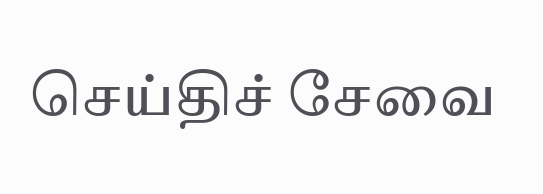செய்திச் சேவை